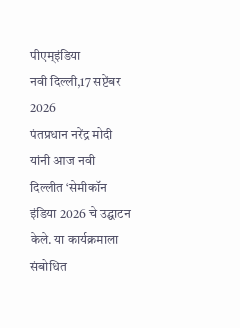पीएम्इंडिया
नवी दिल्ली,17 सप्टेंबर 2026
पंतप्रधान नरेंद्र मोदी यांनी आज नवी दिल्लीत ‘सेमीकॉन इंडिया 2026 चे उद्घाटन केले. या कार्यक्रमाला संबोधित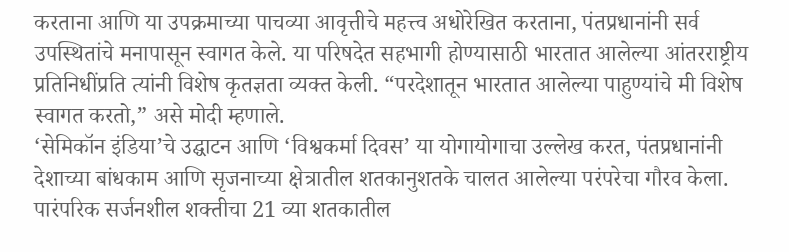करताना आणि या उपक्रमाच्या पाचव्या आवृत्तीचे महत्त्व अधोरेखित करताना, पंतप्रधानांनी सर्व उपस्थितांचे मनापासून स्वागत केले. या परिषदेत सहभागी होण्यासाठी भारतात आलेल्या आंतरराष्ट्रीय प्रतिनिधींप्रति त्यांनी विशेष कृतज्ञता व्यक्त केली. “परदेशातून भारतात आलेल्या पाहुण्यांचे मी विशेष स्वागत करतो,” असे मोदी म्हणाले.
‘सेमिकॉन इंडिया’चे उद्घाटन आणि ‘विश्वकर्मा दिवस’ या योगायोगाचा उल्लेख करत, पंतप्रधानांनी देशाच्या बांधकाम आणि सृजनाच्या क्षेत्रातील शतकानुशतके चालत आलेल्या परंपरेचा गौरव केला. पारंपरिक सर्जनशील शक्तीचा 21 व्या शतकातील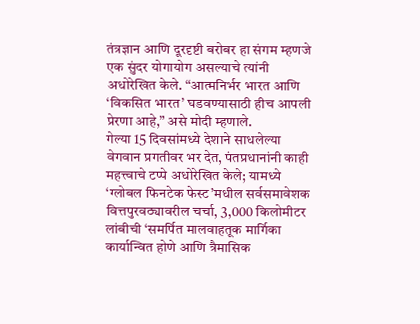तंत्रज्ञान आणि दूरदृष्टी बरोबर हा संगम म्हणजे एक सुंदर योगायोग असल्याचे त्यांनी अधोरेखित केले. “आत्मनिर्भर भारत आणि ‘विकसित भारत’ घडवण्यासाठी हीच आपली प्रेरणा आहे,” असे मोदी म्हणाले.
गेल्या 15 दिवसांमध्ये देशाने साधलेल्या वेगवान प्रगतीवर भर देत, पंतप्रधानांनी काही महत्त्वाचे टप्पे अधोरेखित केले; यामध्ये ‘ग्लोबल फिनटेक फेस्ट’मधील सर्वसमावेशक वित्तपुरवठ्यावरील चर्चा, 3,000 किलोमीटर लांबीची ‘समर्पित मालवाहतूक मार्गिका कार्यान्वित होणे आणि त्रैमासिक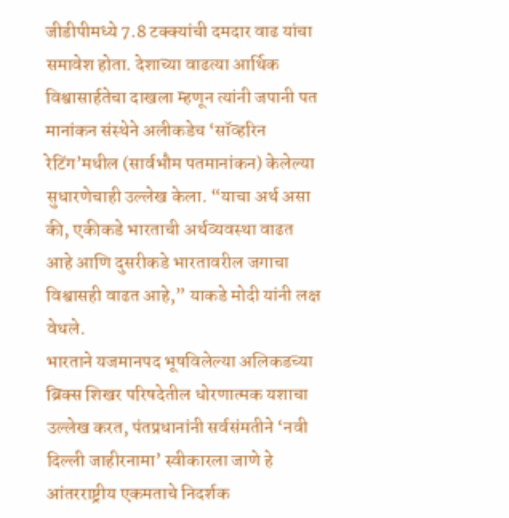जीडीपीमध्ये 7.8 टक्क्यांची दमदार वाढ यांचा समावेश होता. देशाच्या वाढत्या आर्थिक विश्वासार्हतेचा दाखला म्हणून त्यांनी जपानी पत मानांकन संस्थेने अलीकडेच ‘सॉव्हरिन रेटिंग’मधील (सार्वभौम पतमानांकन) केलेल्या सुधारणेचाही उल्लेख केला. “याचा अर्थ असा की, एकीकडे भारताची अर्थव्यवस्था वाढत आहे आणि दुसरीकडे भारतावरील जगाचा विश्वासही वाढत आहे,” याकडे मोदी यांनी लक्ष वेधले.
भारताने यजमानपद भूषविलेल्या अलिकडच्या ब्रिक्स शिखर परिषदेतील धोरणात्मक यशाचा उल्लेख करत, पंतप्रधानांनी सर्वसंमतीने ‘नवी दिल्ली जाहीरनामा’ स्वीकारला जाणे हे आंतरराष्ट्रीय एकमताचे निदर्शक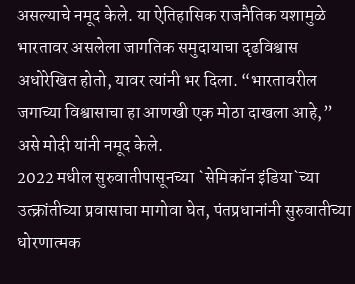असल्याचे नमूद केले. या ऐतिहासिक राजनैतिक यशामुळे भारतावर असलेला जागतिक समुदायाचा दृढविश्वास अधोरेखित होतो, यावर त्यांनी भर दिला. “भारतावरील जगाच्या विश्वासाचा हा आणखी एक मोठा दाखला आहे,” असे मोदी यांनी नमूद केले.
2022 मधील सुरुवातीपासूनच्या `सेमिकॉन इंडिया`च्या उत्क्रांतीच्या प्रवासाचा मागोवा घेत, पंतप्रधानांनी सुरुवातीच्या धोरणात्मक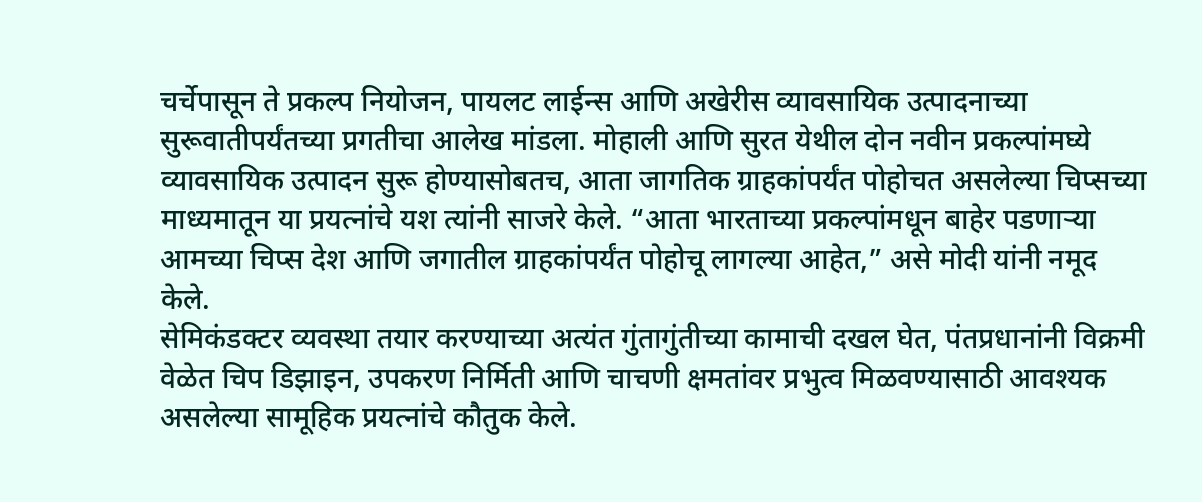चर्चेपासून ते प्रकल्प नियोजन, पायलट लाईन्स आणि अखेरीस व्यावसायिक उत्पादनाच्या सुरूवातीपर्यंतच्या प्रगतीचा आलेख मांडला. मोहाली आणि सुरत येथील दोन नवीन प्रकल्पांमघ्ये व्यावसायिक उत्पादन सुरू होण्यासोबतच, आता जागतिक ग्राहकांपर्यंत पोहोचत असलेल्या चिप्सच्या माध्यमातून या प्रयत्नांचे यश त्यांनी साजरे केले. “आता भारताच्या प्रकल्पांमधून बाहेर पडणाऱ्या आमच्या चिप्स देश आणि जगातील ग्राहकांपर्यंत पोहोचू लागल्या आहेत,” असे मोदी यांनी नमूद केले.
सेमिकंडक्टर व्यवस्था तयार करण्याच्या अत्यंत गुंतागुंतीच्या कामाची दखल घेत, पंतप्रधानांनी विक्रमी वेळेत चिप डिझाइन, उपकरण निर्मिती आणि चाचणी क्षमतांवर प्रभुत्व मिळवण्यासाठी आवश्यक असलेल्या सामूहिक प्रयत्नांचे कौतुक केले.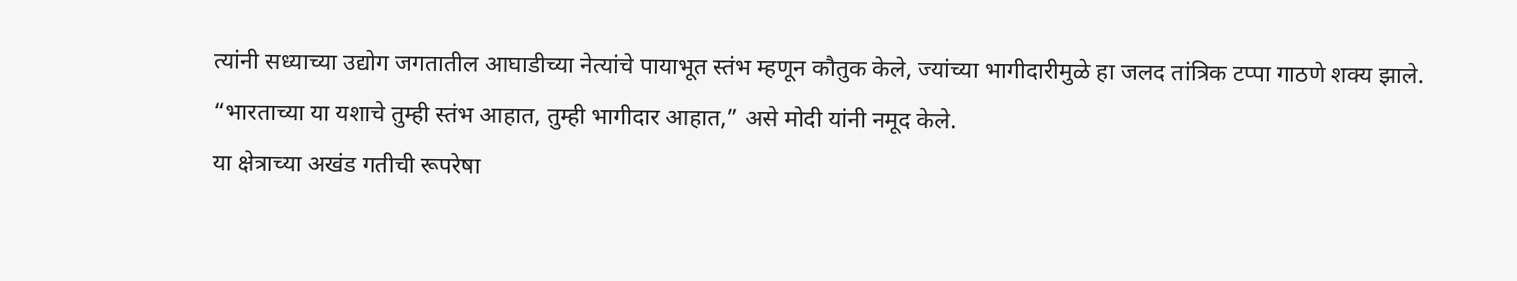त्यांनी सध्याच्या उद्योग जगतातील आघाडीच्या नेत्यांचे पायाभूत स्तंभ म्हणून कौतुक केले, ज्यांच्या भागीदारीमुळे हा जलद तांत्रिक टप्पा गाठणे शक्य झाले. “भारताच्या या यशाचे तुम्ही स्तंभ आहात, तुम्ही भागीदार आहात,” असे मोदी यांनी नमूद केले.
या क्षेत्राच्या अखंड गतीची रूपरेषा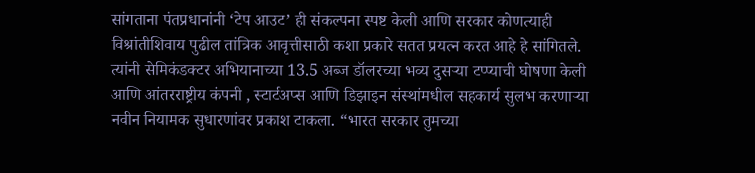सांगताना पंतप्रधानांनी ‘टेप आउट’ ही संकल्पना स्पष्ट केली आणि सरकार कोणत्याही विश्रांतीशिवाय पुढील तांत्रिक आवृत्तीसाठी कशा प्रकारे सतत प्रयत्न करत आहे हे सांगितले. त्यांनी सेमिकंडक्टर अभियानाच्या 13.5 अब्ज डॉलरच्या भव्य दुसऱ्या टप्प्याची घोषणा केली आणि आंतरराष्ट्रीय कंपनी , स्टार्टअप्स आणि डिझाइन संस्थांमधील सहकार्य सुलभ करणाऱ्या नवीन नियामक सुधारणांवर प्रकाश टाकला. “भारत सरकार तुमच्या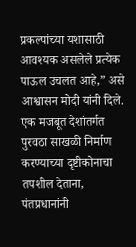प्रकल्पांच्या यशासाठी आवश्यक असलेले प्रत्येक पाऊल उचलत आहे,” असे आश्वासन मोदी यांनी दिले.
एक मजबूत देशांतर्गत पुरवठा साखळी निर्माण करण्याच्या दृष्टीकोनाचा तपशील देताना, पंतप्रधानांनी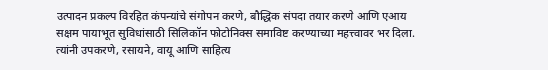उत्पादन प्रकल्प विरहित कंपन्यांचे संगोपन करणे, बौद्धिक संपदा तयार करणे आणि एआय सक्षम पायाभूत सुविधांसाठी सिलिकॉन फोटोनिक्स समाविष्ट करण्याच्या महत्त्वावर भर दिला. त्यांनी उपकरणे, रसायने, वायू आणि साहित्य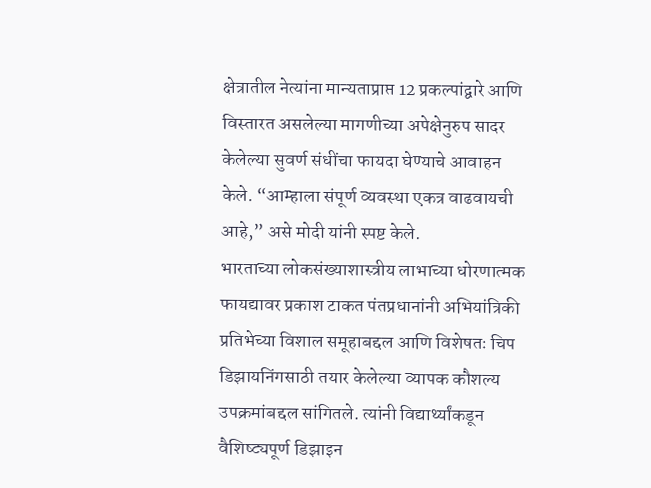क्षेत्रातील नेत्यांना मान्यताप्राप्त 12 प्रकल्पांद्वारे आणि विस्तारत असलेल्या मागणीच्या अपेक्षेनुरुप सादर केलेल्या सुवर्ण संधींचा फायदा घेण्याचे आवाहन केले. “आम्हाला संपूर्ण व्यवस्था एकत्र वाढवायची आहे,” असे मोदी यांनी स्पष्ट केले.
भारताच्या लोकसंख्याशास्त्रीय लाभाच्या धोरणात्मक फायद्यावर प्रकाश टाकत पंतप्रधानांनी अभियांत्रिकी प्रतिभेच्या विशाल समूहाबद्दल आणि विशेषतः चिप डिझायनिंगसाठी तयार केलेल्या व्यापक कौशल्य उपक्रमांबद्दल सांगितले. त्यांनी विद्यार्थ्यांकडून वैशिष्ट्यपूर्ण डिझाइन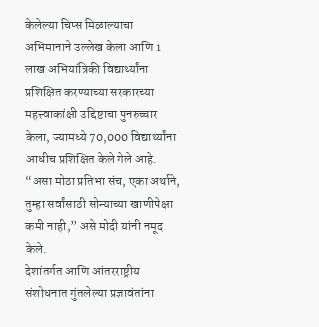केलेल्या चिप्स मिळाल्याचा अभिमानाने उल्लेख केला आणि 1 लाख अभियांत्रिकी विद्यार्थ्यांना प्रशिक्षित करण्याच्या सरकारच्या महत्त्वाकांक्षी उद्दिष्टाचा पुनरुच्चार केला, ज्यामध्ये 70,000 विद्यार्थ्यांना आधीच प्रशिक्षित केले गेले आहे. “असा मोठा प्रतिभा संच, एका अर्थाने, तुम्हा सर्वांसाठी सोन्याच्या खाणीपेक्षा कमी नाही,” असे मोदी यांनी नमूद केले.
देशांतर्गत आणि आंतरराष्ट्रीय संशोधनात गुंतलेल्या प्रज्ञावंतांना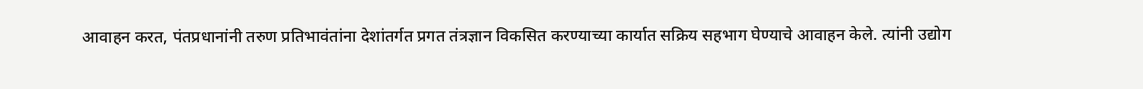आवाहन करत, पंतप्रधानांनी तरुण प्रतिभावंतांना देशांतर्गत प्रगत तंत्रज्ञान विकसित करण्याच्या कार्यात सक्रिय सहभाग घेण्याचे आवाहन केले. त्यांनी उद्योग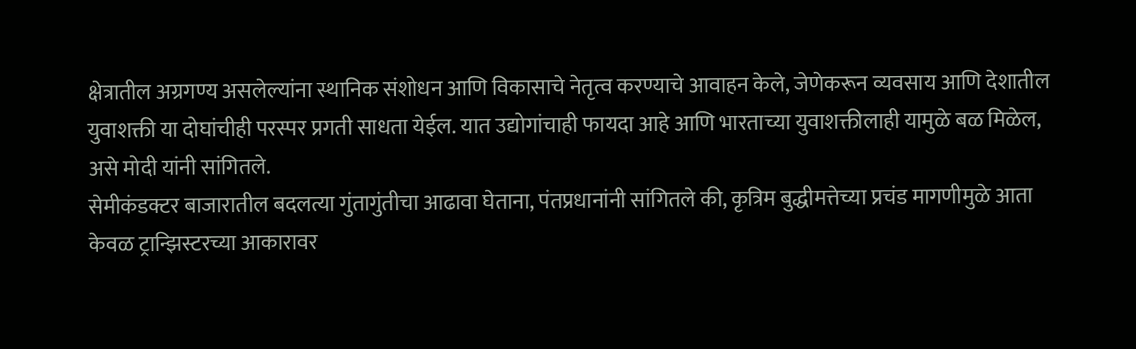क्षेत्रातील अग्रगण्य असलेल्यांना स्थानिक संशोधन आणि विकासाचे नेतृत्व करण्याचे आवाहन केले, जेणेकरून व्यवसाय आणि देशातील युवाशक्ती या दोघांचीही परस्पर प्रगती साधता येईल. यात उद्योगांचाही फायदा आहे आणि भारताच्या युवाशक्तीलाही यामुळे बळ मिळेल, असे मोदी यांनी सांगितले.
सेमीकंडक्टर बाजारातील बदलत्या गुंतागुंतीचा आढावा घेताना, पंतप्रधानांनी सांगितले की, कृत्रिम बुद्धीमत्तेच्या प्रचंड मागणीमुळे आता केवळ ट्रान्झिस्टरच्या आकारावर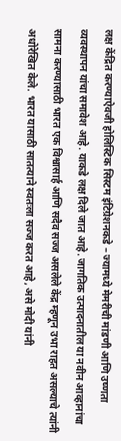लक्ष केंद्रित करण्याऐवजी होलिस्टिक सिस्टम इंटिग्रेशनकडे – ज्यामध्ये मेमरीची मांडणी आणि उष्णता व्यवस्थापन यांचा समावेश आहे. याकडे लक्ष दिले जात आहे. जागतिक उत्पादनातील या नवीन आव्हानांचा सामना करण्यासाठी भारत एक विश्वासार्ह आणि सदैव सज्ज असलेले केंद्र म्हणून उभा राहत असल्याचे त्यांनी अधोरेखित केले. भारत यासाठी सातत्याने स्वतःला सज्ज करत आहे, असे मोदी यांनी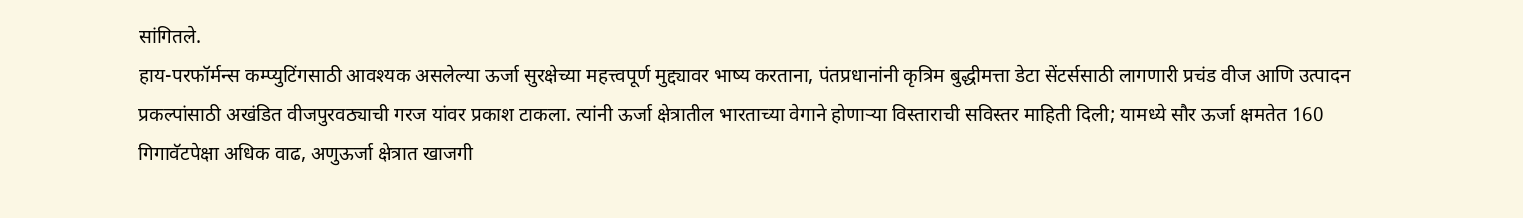सांगितले.
हाय-परफॉर्मन्स कम्प्युटिंगसाठी आवश्यक असलेल्या ऊर्जा सुरक्षेच्या महत्त्वपूर्ण मुद्द्यावर भाष्य करताना, पंतप्रधानांनी कृत्रिम बुद्धीमत्ता डेटा सेंटर्ससाठी लागणारी प्रचंड वीज आणि उत्पादन प्रकल्पांसाठी अखंडित वीजपुरवठ्याची गरज यांवर प्रकाश टाकला. त्यांनी ऊर्जा क्षेत्रातील भारताच्या वेगाने होणाऱ्या विस्ताराची सविस्तर माहिती दिली; यामध्ये सौर ऊर्जा क्षमतेत 160 गिगावॅटपेक्षा अधिक वाढ, अणुऊर्जा क्षेत्रात खाजगी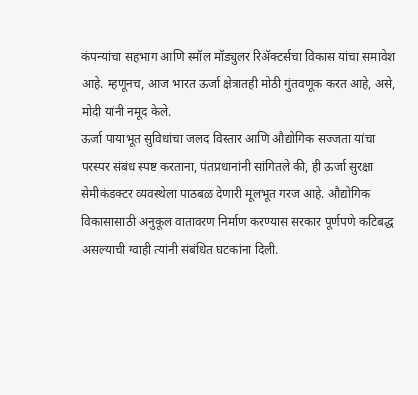कंपन्यांचा सहभाग आणि स्मॉल मॉड्युलर रिॲक्टर्सचा विकास यांचा समावेश आहे. म्हणूनच, आज भारत ऊर्जा क्षेत्रातही मोठी गुंतवणूक करत आहे, असे, मोदी यांनी नमूद केले.
ऊर्जा पायाभूत सुविधांचा जलद विस्तार आणि औद्योगिक सज्जता यांचा परस्पर संबंध स्पष्ट करताना, पंतप्रधानांनी सांगितले की, ही ऊर्जा सुरक्षा सेमीकंडक्टर व्यवस्थेला पाठबळ देणारी मूलभूत गरज आहे. औद्योगिक विकासासाठी अनुकूल वातावरण निर्माण करण्यास सरकार पूर्णपणे कटिबद्ध असल्याची ग्वाही त्यांनी संबंधित घटकांना दिली.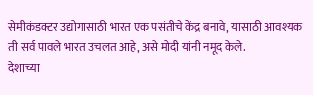सेमीकंडक्टर उद्योगासाठी भारत एक पसंतीचे केंद्र बनावे, यासाठी आवश्यक ती सर्व पावले भारत उचलत आहे, असे मोदी यांनी नमूद केले.
देशाच्या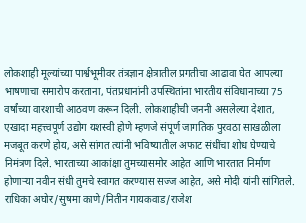लोकशाही मूल्यांच्या पार्श्वभूमीवर तंत्रज्ञान क्षेत्रातील प्रगतीचा आढावा घेत आपल्या भाषणाचा समारोप करताना, पंतप्रधानांनी उपस्थितांना भारतीय संविधानाच्या 75 वर्षांच्या वारशाची आठवण करून दिली. लोकशाहीची जननी असलेल्या देशात, एखादा महत्त्वपूर्ण उद्योग यशस्वी होणे म्हणजे संपूर्ण जागतिक पुरवठा साखळीला मजबूत करणे होय, असे सांगत त्यांनी भविष्यातील अफाट संधींचा शोध घेण्याचे निमंत्रण दिले. भारताच्या आकांक्षा तुमच्यासमोर आहेत आणि भारतात निर्माण होणाऱ्या नवीन संधी तुमचे स्वागत करण्यास सज्ज आहेत, असे मोदी यांनी सांगितले.
राधिका अघोर/सुषमा काणे/नितीन गायकवाड/राजेश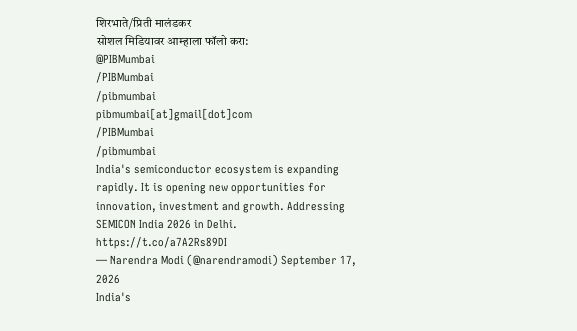शिरभाते/प्रिती मालंडकर
सोशल मिडियावर आम्हाला फॉलो करा:
@PIBMumbai
/PIBMumbai
/pibmumbai
pibmumbai[at]gmail[dot]com
/PIBMumbai
/pibmumbai
India's semiconductor ecosystem is expanding rapidly. It is opening new opportunities for innovation, investment and growth. Addressing SEMICON India 2026 in Delhi. https://t.co/a7A2Rs89DI
— Narendra Modi (@narendramodi) September 17, 2026
India's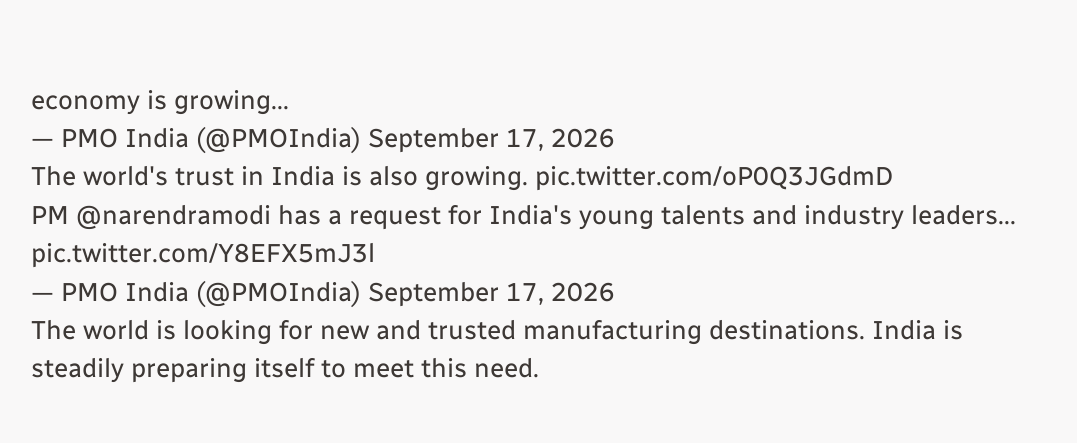economy is growing...
— PMO India (@PMOIndia) September 17, 2026
The world's trust in India is also growing. pic.twitter.com/oP0Q3JGdmD
PM @narendramodi has a request for India's young talents and industry leaders... pic.twitter.com/Y8EFX5mJ3l
— PMO India (@PMOIndia) September 17, 2026
The world is looking for new and trusted manufacturing destinations. India is steadily preparing itself to meet this need.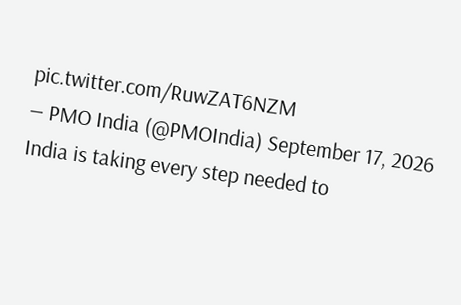pic.twitter.com/RuwZAT6NZM
— PMO India (@PMOIndia) September 17, 2026
India is taking every step needed to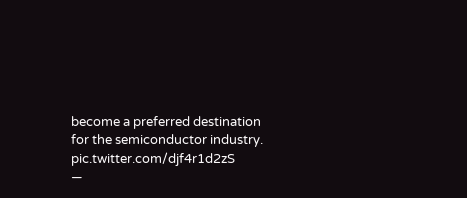become a preferred destination for the semiconductor industry. pic.twitter.com/djf4r1d2zS
—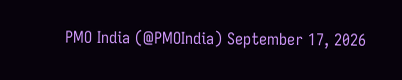PMO India (@PMOIndia) September 17, 2026